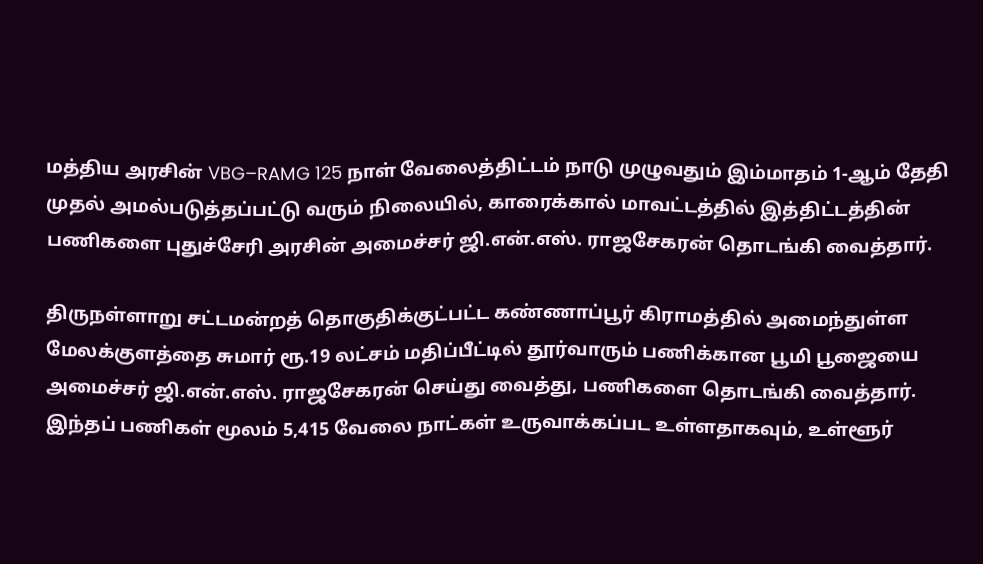மத்திய அரசின் VBG–RAMG 125 நாள் வேலைத்திட்டம் நாடு முழுவதும் இம்மாதம் 1-ஆம் தேதி முதல் அமல்படுத்தப்பட்டு வரும் நிலையில், காரைக்கால் மாவட்டத்தில் இத்திட்டத்தின் பணிகளை புதுச்சேரி அரசின் அமைச்சர் ஜி.என்.எஸ். ராஜசேகரன் தொடங்கி வைத்தார்.

திருநள்ளாறு சட்டமன்றத் தொகுதிக்குட்பட்ட கண்ணாப்பூர் கிராமத்தில் அமைந்துள்ள மேலக்குளத்தை சுமார் ரூ.19 லட்சம் மதிப்பீட்டில் தூர்வாரும் பணிக்கான பூமி பூஜையை அமைச்சர் ஜி.என்.எஸ். ராஜசேகரன் செய்து வைத்து, பணிகளை தொடங்கி வைத்தார்.
இந்தப் பணிகள் மூலம் 5,415 வேலை நாட்கள் உருவாக்கப்பட உள்ளதாகவும், உள்ளூர்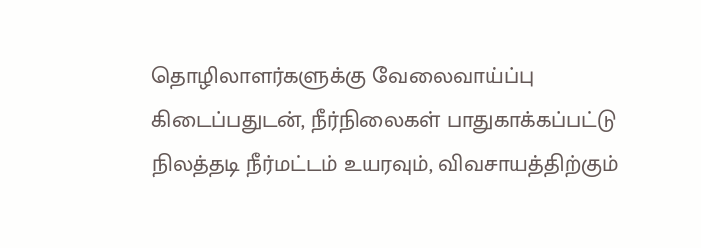தொழிலாளர்களுக்கு வேலைவாய்ப்பு கிடைப்பதுடன், நீர்நிலைகள் பாதுகாக்கப்பட்டு நிலத்தடி நீர்மட்டம் உயரவும், விவசாயத்திற்கும்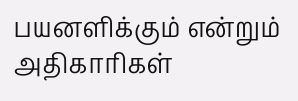பயனளிக்கும் என்றும் அதிகாரிகள்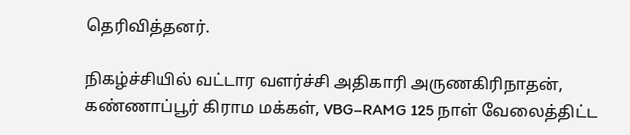தெரிவித்தனர்.

நிகழ்ச்சியில் வட்டார வளர்ச்சி அதிகாரி அருணகிரிநாதன், கண்ணாப்பூர் கிராம மக்கள், VBG–RAMG 125 நாள் வேலைத்திட்ட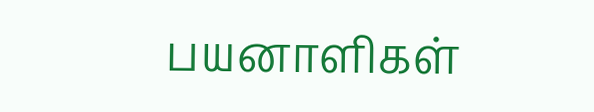பயனாளிகள்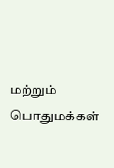மற்றும் பொதுமக்கள்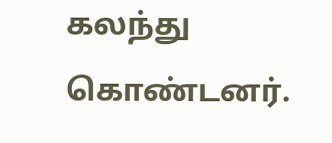கலந்து கொண்டனர்.